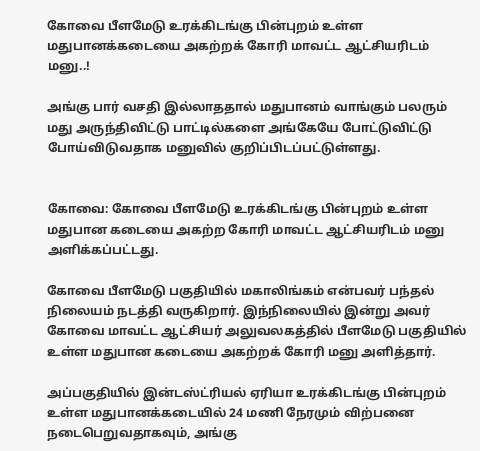கோவை பீளமேடு உரக்கிடங்கு பின்புறம் உள்ள மதுபானக்கடையை அகற்றக் கோரி மாவட்ட ஆட்சியரிடம் மனு..!

அங்கு பார் வசதி இல்லாததால் மதுபானம் வாங்கும் பலரும் மது அருந்திவிட்டு பாட்டில்களை அங்கேயே போட்டுவிட்டு போய்விடுவதாக மனுவில் குறிப்பிடப்பட்டுள்ளது.


கோவை: கோவை பீளமேடு உரக்கிடங்கு பின்புறம் உள்ள மதுபான கடையை அகற்ற கோரி மாவட்ட ஆட்சியரிடம் மனு அளிக்கப்பட்டது.

கோவை பீளமேடு பகுதியில் மகாலிங்கம் என்பவர் பந்தல் நிலையம் நடத்தி வருகிறார். இந்நிலையில் இன்று அவர் கோவை மாவட்ட ஆட்சியர் அலுவலகத்தில் பீளமேடு பகுதியில் உள்ள மதுபான கடையை அகற்றக் கோரி மனு அளித்தார்.

அப்பகுதியில் இன்டஸ்ட்ரியல் ஏரியா உரக்கிடங்கு பின்புறம் உள்ள மதுபானக்கடையில் 24 மணி நேரமும் விற்பனை நடைபெறுவதாகவும், அங்கு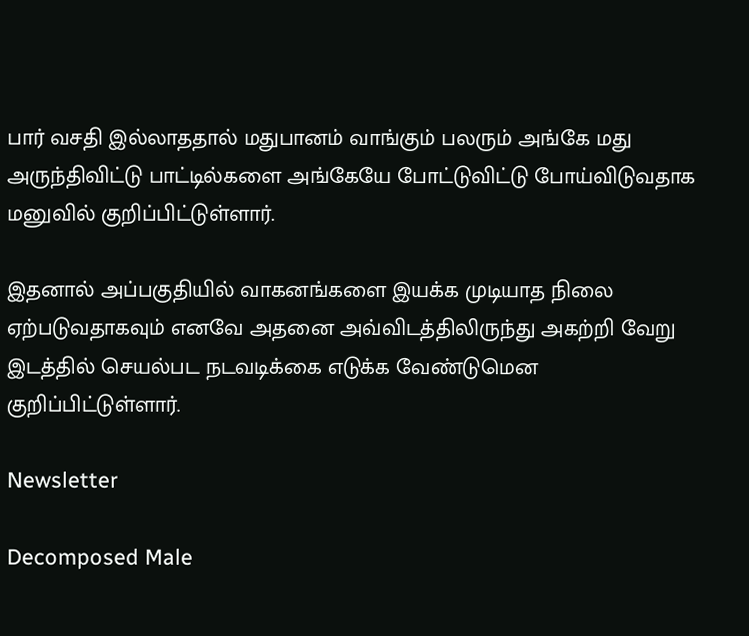பார் வசதி இல்லாததால் மதுபானம் வாங்கும் பலரும் அங்கே மது அருந்திவிட்டு பாட்டில்களை அங்கேயே போட்டுவிட்டு போய்விடுவதாக மனுவில் குறிப்பிட்டுள்ளார்.

இதனால் அப்பகுதியில் வாகனங்களை இயக்க முடியாத நிலை ஏற்படுவதாகவும் எனவே அதனை அவ்விடத்திலிருந்து அகற்றி வேறு இடத்தில் செயல்பட நடவடிக்கை எடுக்க வேண்டுமென குறிப்பிட்டுள்ளார்.

Newsletter

Decomposed Male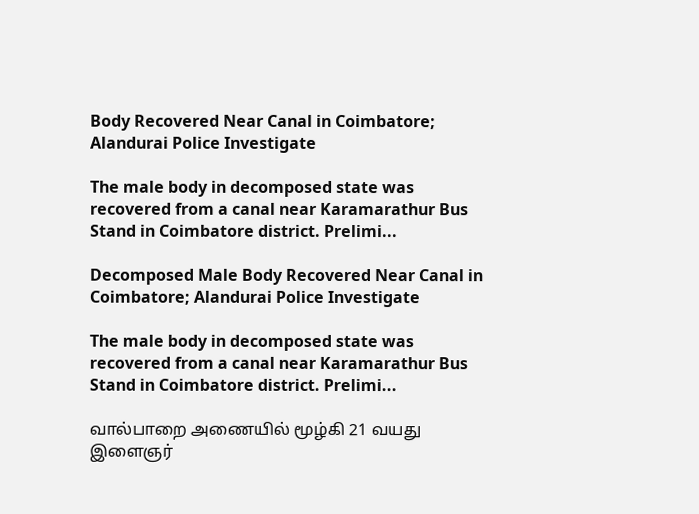Body Recovered Near Canal in Coimbatore; Alandurai Police Investigate

The male body in decomposed state was recovered from a canal near Karamarathur Bus Stand in Coimbatore district. Prelimi...

Decomposed Male Body Recovered Near Canal in Coimbatore; Alandurai Police Investigate

The male body in decomposed state was recovered from a canal near Karamarathur Bus Stand in Coimbatore district. Prelimi...

வால்பாறை அணையில் மூழ்கி 21 வயது இளைஞர்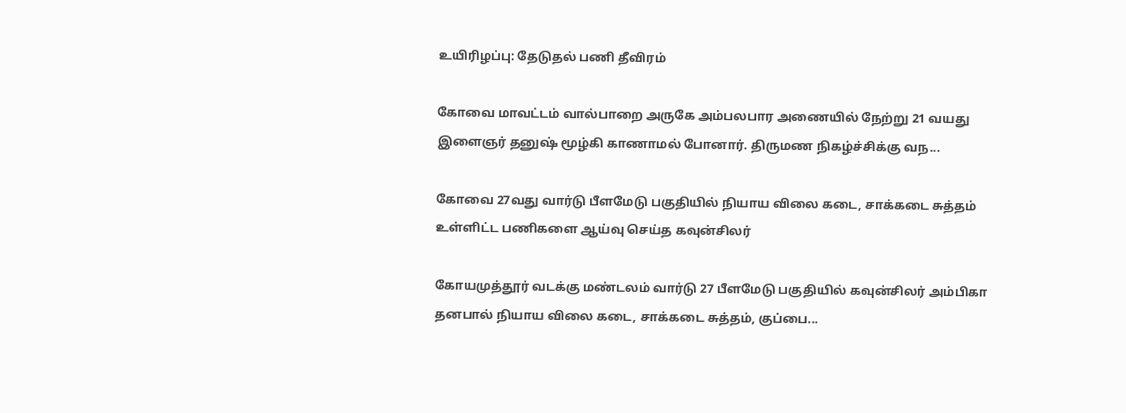உயிரிழப்பு: தேடுதல் பணி தீவிரம்

கோவை மாவட்டம் வால்பாறை அருகே அம்பலபார அணையில் நேற்று 21 வயது இளைஞர் தனுஷ் மூழ்கி காணாமல் போனார். திருமண நிகழ்ச்சிக்கு வந...

கோவை 27வது வார்டு பீளமேடு பகுதியில் நியாய விலை கடை, சாக்கடை சுத்தம் உள்ளிட்ட பணிகளை ஆய்வு செய்த கவுன்சிலர்

கோயமுத்தூர் வடக்கு மண்டலம் வார்டு 27 பீளமேடு பகுதியில் கவுன்சிலர் அம்பிகா தனபால் நியாய விலை கடை, சாக்கடை சுத்தம், குப்பை...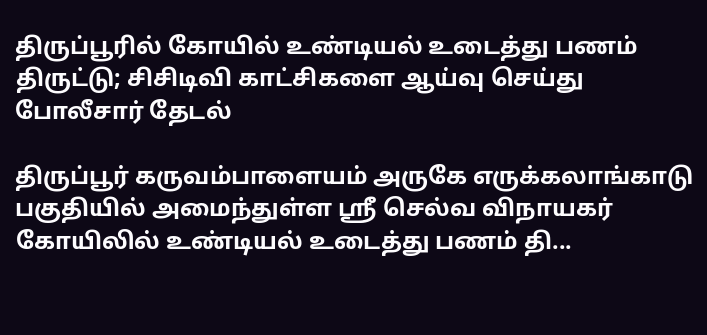திருப்பூரில் கோயில் உண்டியல் உடைத்து பணம் திருட்டு; சிசிடிவி காட்சிகளை ஆய்வு செய்து போலீசார் தேடல்

திருப்பூர் கருவம்பாளையம் அருகே எருக்கலாங்காடு பகுதியில் அமைந்துள்ள ஸ்ரீ செல்வ விநாயகர் கோயிலில் உண்டியல் உடைத்து பணம் தி...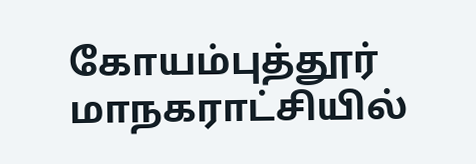கோயம்புத்தூர் மாநகராட்சியில்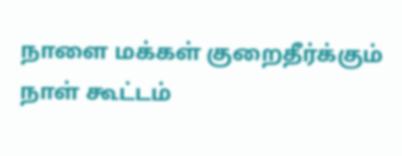நாளை மக்கள் குறைதீர்க்கும் நாள் கூட்டம்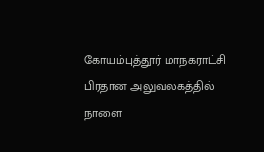கோயம்புத்தூர் மாநகராட்சி பிரதான அலுவலகத்தில் நாளை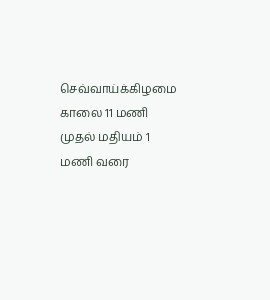செவ்வாய்க்கிழமை காலை 11 மணி முதல் மதியம் 1 மணி வரை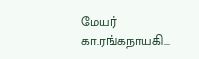மேயர் கா.ரங்கநாயகி...